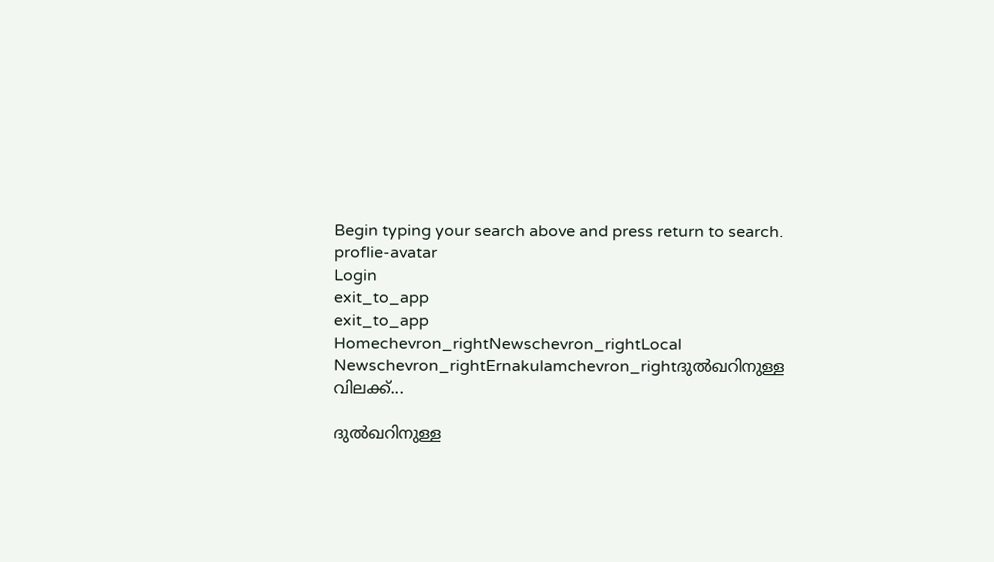Begin typing your search above and press return to search.
proflie-avatar
Login
exit_to_app
exit_to_app
Homechevron_rightNewschevron_rightLocal Newschevron_rightErnakulamchevron_rightദുല്‍ഖറിനുള്ള വിലക്ക്...

ദുല്‍ഖറിനുള്ള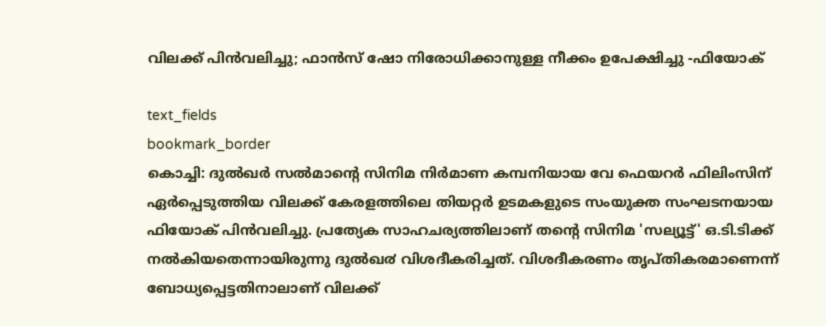വിലക്ക് പിന്‍വലിച്ചു; ഫാന്‍സ് ഷോ നിരോധിക്കാനുള്ള നീക്കം ഉപേക്ഷിച്ചു -ഫിയോക്

text_fields
bookmark_border
കൊച്ചി: ദുല്‍ഖർ സൽമാന്‍റെ സിനിമ നിർമാണ കമ്പനിയായ വേ ഫെയറർ ഫിലിംസിന് ഏര്‍പ്പെടുത്തിയ വിലക്ക് കേരളത്തിലെ തിയറ്റർ ഉടമകളുടെ സംയുക്ത സംഘടനയായ ഫിയോക് പിൻവലിച്ചു. പ്രത്യേക സാഹചര്യത്തിലാണ് തന്റെ സിനിമ 'സല്യൂട്ട്' ഒ.ടി.ടിക്ക് നൽകിയതെന്നായിരുന്നു ദുൽഖ൪ വിശദീകരിച്ചത്. വിശദീകരണം തൃപ്തികരമാണെന്ന് ബോധ്യപ്പെട്ടതിനാലാണ് വിലക്ക്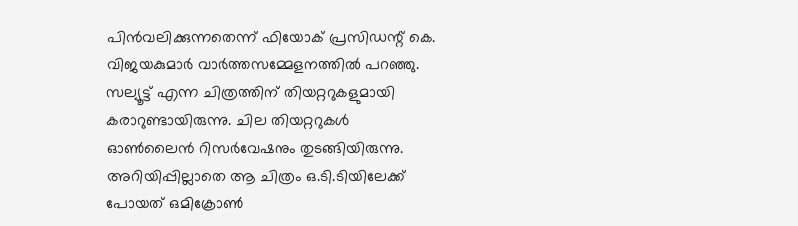പിന്‍വലിക്കുന്നതെന്ന് ഫിയോക് പ്രസിഡന്റ് കെ. വിജയകുമാര്‍ വാർത്തസമ്മേളനത്തില്‍ പറഞ്ഞു. സല്യൂട്ട് എന്ന ചിത്രത്തിന് തിയറ്ററുകളുമായി കരാറുണ്ടായിരുന്നു. ചില തിയറ്ററുകള്‍ ഓണ്‍ലൈന്‍ റിസര്‍വേഷനും തുടങ്ങിയിരുന്നു. അറിയിപ്പില്ലാതെ ആ ചിത്രം ഒ.ടി.ടിയിലേക്ക് പോയത് ഒമിക്രോണ്‍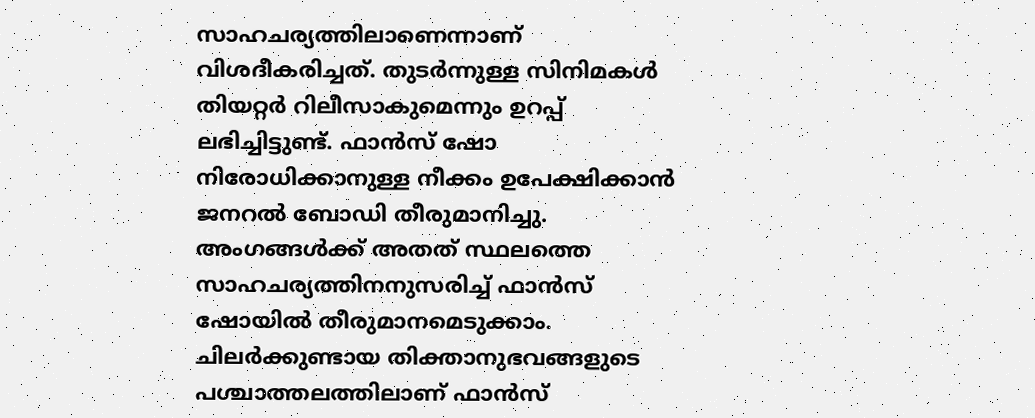സാഹചര്യത്തിലാണെന്നാണ് വിശദീകരിച്ചത്. തുടര്‍ന്നുള്ള സിനിമകള്‍ തിയറ്റര്‍ റിലീസാകുമെന്നും ഉറപ്പ് ലഭിച്ചിട്ടുണ്ട്. ഫാന്‍സ് ഷോ നിരോധിക്കാനുള്ള നീക്കം ഉപേക്ഷിക്കാൻ ജനറല്‍ ബോഡി തീരുമാനിച്ചു. അംഗങ്ങള്‍ക്ക് അതത് സ്ഥലത്തെ സാഹചര്യത്തിനനുസരിച്ച് ഫാന്‍സ് ഷോയില്‍ തീരുമാനമെടുക്കാം. ചിലർക്കുണ്ടായ തിക്താനുഭവങ്ങളുടെ പശ്ചാത്തലത്തിലാണ് ഫാന്‍സ്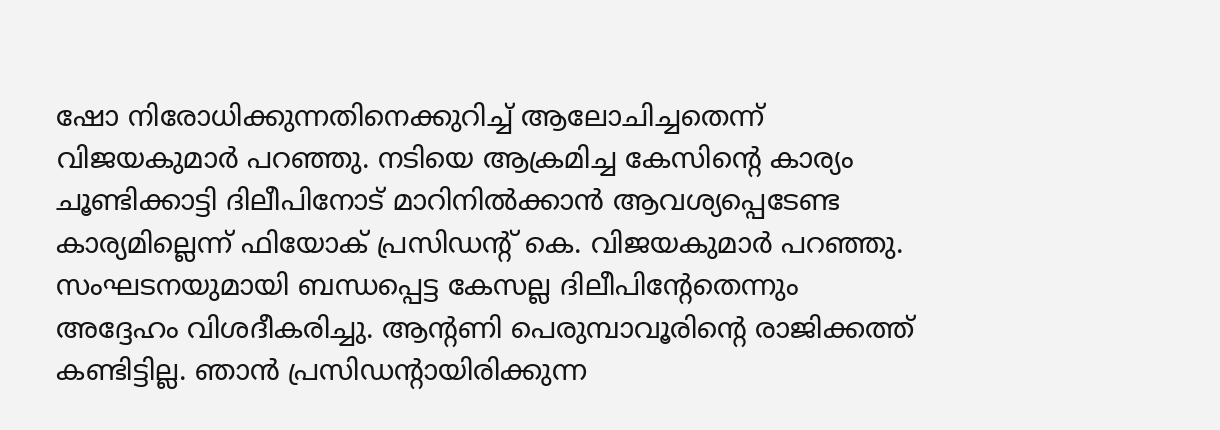ഷോ നിരോധിക്കുന്നതിനെക്കുറിച്ച് ആലോചിച്ചതെന്ന് വിജയകുമാര്‍ പറഞ്ഞു. നടിയെ ആക്രമിച്ച കേസിന്റെ കാര്യം ചൂണ്ടിക്കാട്ടി ദിലീപിനോട് മാറിനില്‍ക്കാന്‍ ആവശ്യപ്പെടേണ്ട കാര്യമില്ലെന്ന് ഫിയോക് പ്രസിഡന്റ് കെ. വിജയകുമാര്‍ പറഞ്ഞു. സംഘടനയുമായി ബന്ധപ്പെട്ട കേസല്ല ദിലീപിന്റേതെന്നും അദ്ദേഹം വിശദീകരിച്ചു. ആന്റണി പെരുമ്പാവൂരിന്റെ രാജിക്കത്ത് കണ്ടിട്ടില്ല. ഞാന്‍ പ്രസിഡന്റായിരിക്കുന്ന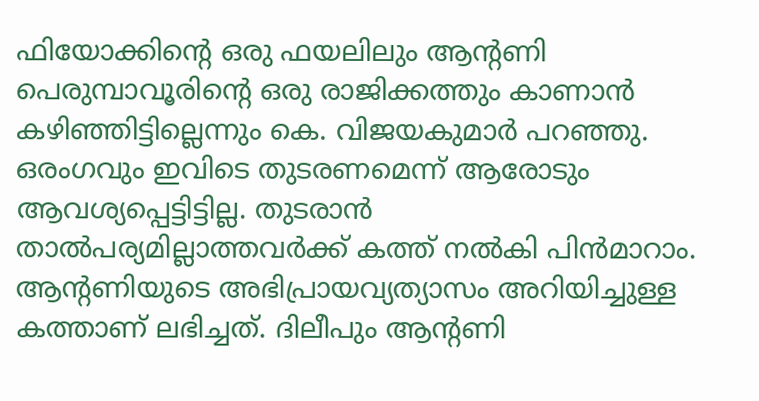ഫിയോക്കിന്റെ ഒരു ഫയലിലും ആന്റണി പെരുമ്പാവൂരിന്റെ ഒരു രാജിക്കത്തും കാണാന്‍ കഴിഞ്ഞിട്ടില്ലെന്നും കെ. വിജയകുമാര്‍ പറഞ്ഞു. ഒരംഗവും ഇവിടെ തുടരണമെന്ന് ആരോടും ആവശ്യപ്പെട്ടിട്ടില്ല. തുടരാന്‍ താൽപര്യമില്ലാത്തവര്‍ക്ക് കത്ത് നല്‍കി പിന്‍മാറാം. ആന്റണിയുടെ അഭിപ്രായവ്യത്യാസം അറിയിച്ചുള്ള കത്താണ് ലഭിച്ചത്. ദിലീപും ആന്റണി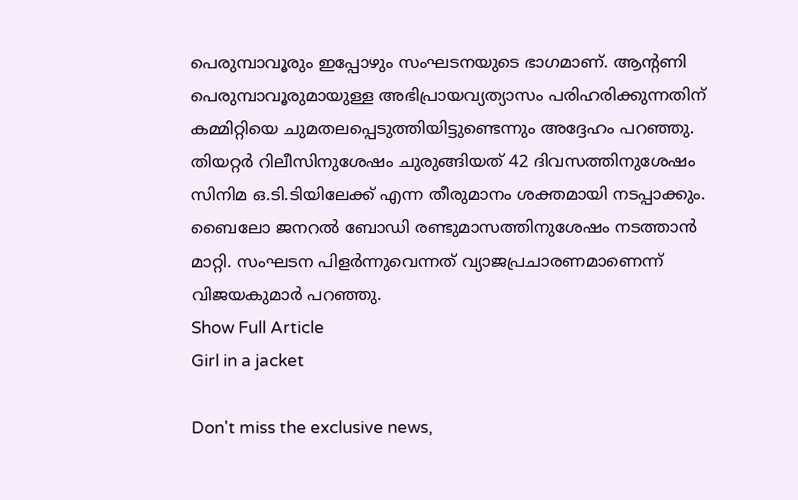പെരുമ്പാവൂരും ഇപ്പോഴും സംഘടനയുടെ ഭാഗമാണ്. ആന്റണി പെരുമ്പാവൂരുമായുള്ള അഭിപ്രായവ്യത്യാസം പരിഹരിക്കുന്നതിന് കമ്മിറ്റിയെ ചുമതലപ്പെടുത്തിയിട്ടുണ്ടെന്നും അദ്ദേഹം പറഞ്ഞു. തിയറ്റര്‍ റിലീസിനുശേഷം ചുരുങ്ങിയത് 42 ദിവസത്തിനുശേഷം സിനിമ ഒ.ടി.ടിയിലേക്ക് എന്ന തീരുമാനം ശക്തമായി നടപ്പാക്കും. ബൈലോ ജനറല്‍ ബോഡി രണ്ടുമാസത്തിനുശേഷം നടത്താൻ മാറ്റി. സംഘടന പിളര്‍ന്നുവെന്നത് വ്യാജപ്രചാരണമാണെന്ന് വിജയകുമാർ പറഞ്ഞു.
Show Full Article
Girl in a jacket

Don't miss the exclusive news,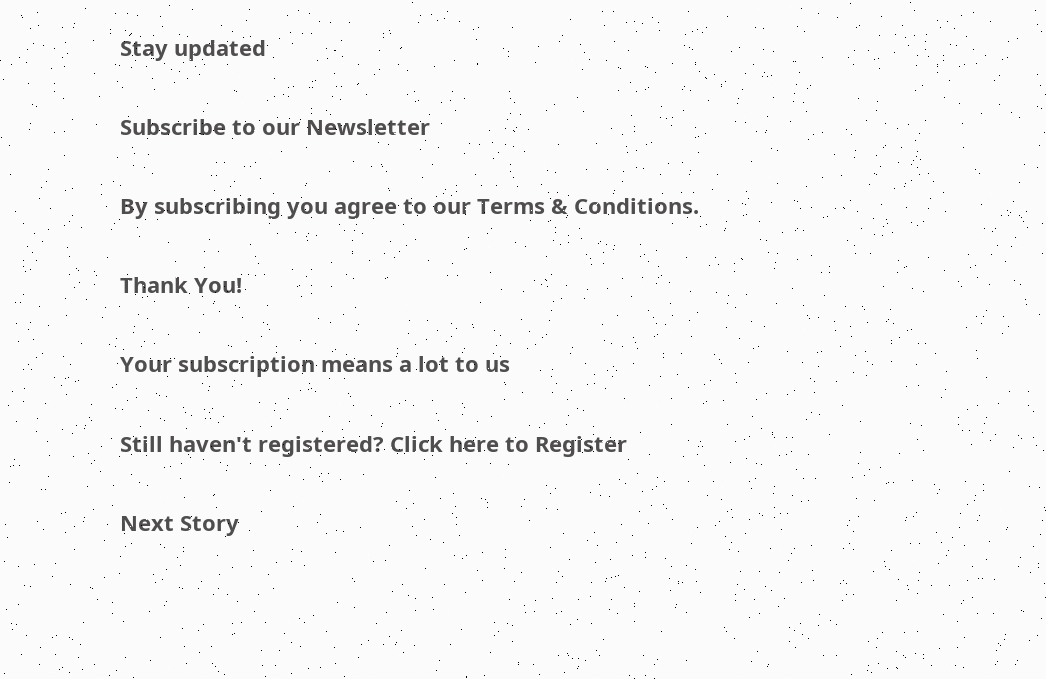Stay updated

Subscribe to our Newsletter

By subscribing you agree to our Terms & Conditions.

Thank You!

Your subscription means a lot to us

Still haven't registered? Click here to Register

Next Story